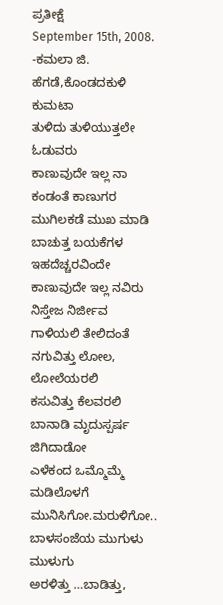ಪ್ರತೀಕ್ಷೆ
September 15th, 2008.
-ಕಮಲಾ ಜಿ. ಹೆಗಡೆ,ಕೊಂಡದಕುಳಿ ಕುಮಟಾ
ತುಳಿದು ತುಳಿಯುತ್ತಲೇ ಓಡುವರು
ಕಾಣುವುದೇ ಇಲ್ಲ ನಾ
ಕಂಡಂತೆ ಕಾಣುಗರ
ಮುಗಿಲಕಡೆ ಮುಖ ಮಾಡಿ
ಬಾಚುತ್ತ ಬಯಕೆಗಳ ಇಹದೆಚ್ಚರವಿಂದೇ
ಕಾಣುವುದೇ ಇಲ್ಲ ನವಿರು
ನಿಸ್ತೇಜ ನಿರ್ಜೀವ ಗಾಳಿಯಲಿ ತೇಲಿದಂತೆ
ನಗುವಿತ್ತು ಲೋಲ, ಲೋಲೆಯರಲಿ
ಕಸುವಿತ್ತು ಕೆಲವರಲಿ
ಬಾನಾಡಿ ಮೃದುಸ್ಪರ್ಷ ಜಿಗಿದಾಡೋ
ಎಳೆಕಂದ ಒಮ್ಮೊಮ್ಮೆ ಮಡಿಲೊಳಗೆ
ಮುನಿಸಿಗೋ.ಮರುಳಿಗೋ..
ಬಾಳಸಂಜೆಯ ಮುಗುಳು ಮುಳುಗು
ಅರಳಿತ್ತು …ಬಾಡಿತ್ತು,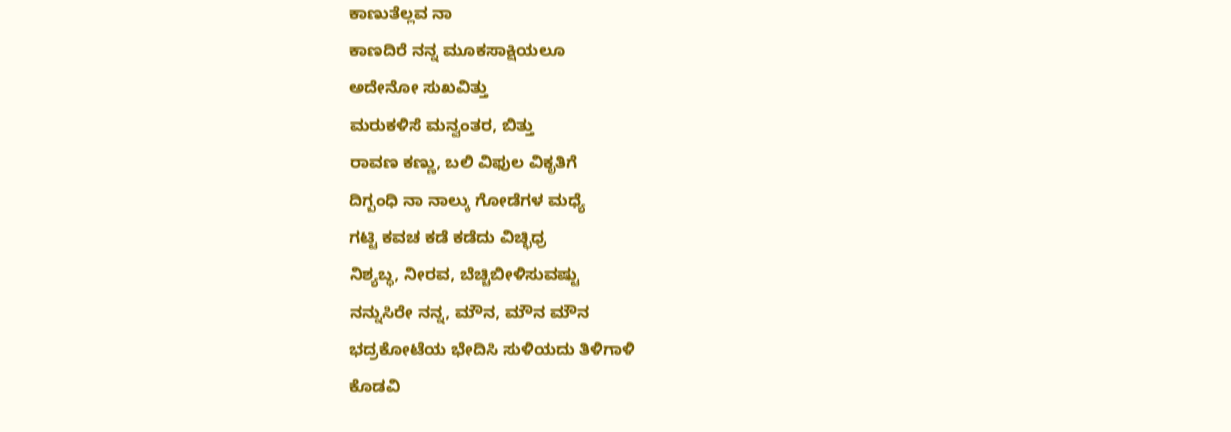ಕಾಣುತೆಲ್ಲವ ನಾ
ಕಾಣದಿರೆ ನನ್ನ ಮೂಕಸಾಕ್ಷಿಯಲೂ
ಅದೇನೋ ಸುಖವಿತ್ತು
ಮರುಕಳಿಸೆ ಮನ್ವಂತರ, ಬಿತ್ತು
ರಾವಣ ಕಣ್ಣು, ಬಲಿ ವಿಫುಲ ವಿಕೃತಿಗೆ
ದಿಗ್ಬಂಧಿ ನಾ ನಾಲ್ಕು ಗೋಡೆಗಳ ಮಧ್ಯೆ
ಗಟ್ಟಿ ಕವಚ ಕಡೆ ಕಡೆದು ವಿಚ್ಛಿಧ್ರ
ನಿಶ್ಯಬ್ಧ, ನೀರವ, ಬೆಚ್ಚಿಬೀಳಿಸುವಷ್ಟು
ನನ್ನುಸಿರೇ ನನ್ನ, ಮೌನ, ಮೌನ ಮೌನ
ಭದ್ರಕೋಟೆಯ ಭೇದಿಸಿ ಸುಳಿಯದು ತಿಳಿಗಾಳಿ
ಕೊಡವಿ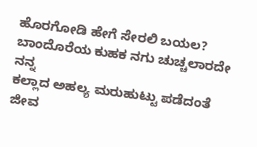ಹೊರಗೋಡಿ ಹೇಗೆ ಸೇರಲಿ ಬಯಲ?
ಬಾಂದೊರೆಯ ಕುಹಕ ನಗು ಚುಚ್ಚಲಾರದೇ ನನ್ನ
ಕಲ್ಲಾದ ಅಹಲ್ಯ ಮರುಹುಟ್ಟು ಪಡೆದಂತೆ
ಜೀವ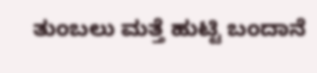ತುಂಬಲು ಮತ್ತೆ ಹುಟ್ಟಿ ಬಂದಾನೆ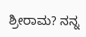ಶ್ರೀರಾಮ? ನನ್ನ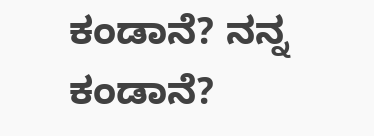ಕಂಡಾನೆ? ನನ್ನ ಕಂಡಾನೆ?